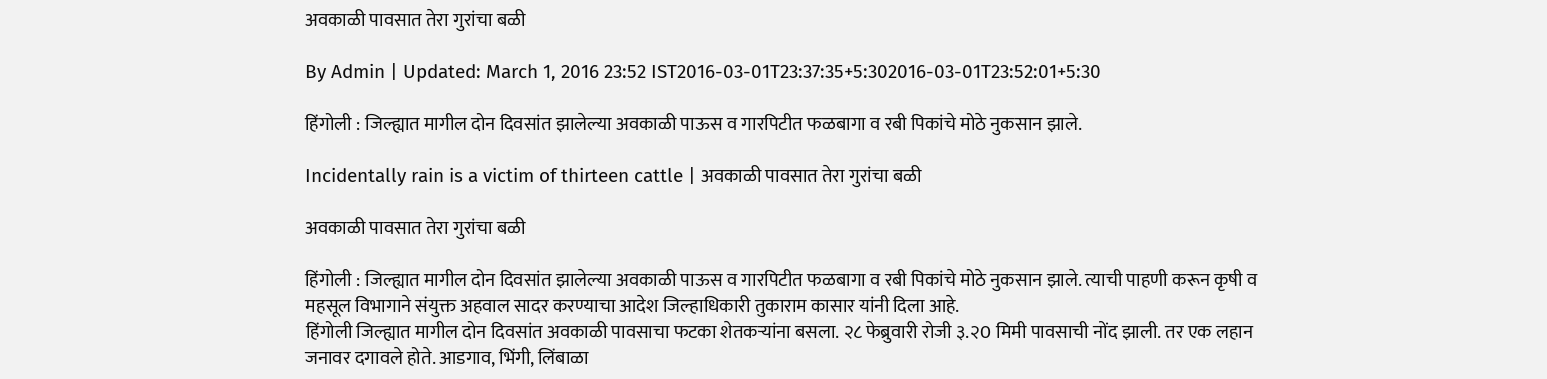अवकाळी पावसात तेरा गुरांचा बळी

By Admin | Updated: March 1, 2016 23:52 IST2016-03-01T23:37:35+5:302016-03-01T23:52:01+5:30

हिंगोली : जिल्ह्यात मागील दोन दिवसांत झालेल्या अवकाळी पाऊस व गारपिटीत फळबागा व रबी पिकांचे मोठे नुकसान झाले.

Incidentally rain is a victim of thirteen cattle | अवकाळी पावसात तेरा गुरांचा बळी

अवकाळी पावसात तेरा गुरांचा बळी

हिंगोली : जिल्ह्यात मागील दोन दिवसांत झालेल्या अवकाळी पाऊस व गारपिटीत फळबागा व रबी पिकांचे मोठे नुकसान झाले. त्याची पाहणी करून कृषी व महसूल विभागाने संयुक्त अहवाल सादर करण्याचा आदेश जिल्हाधिकारी तुकाराम कासार यांनी दिला आहे.
हिंगोली जिल्ह्यात मागील दोन दिवसांत अवकाळी पावसाचा फटका शेतकऱ्यांना बसला. २८ फेब्रुवारी रोजी ३.२0 मिमी पावसाची नोंद झाली. तर एक लहान जनावर दगावले होते. आडगाव, भिंगी, लिंबाळा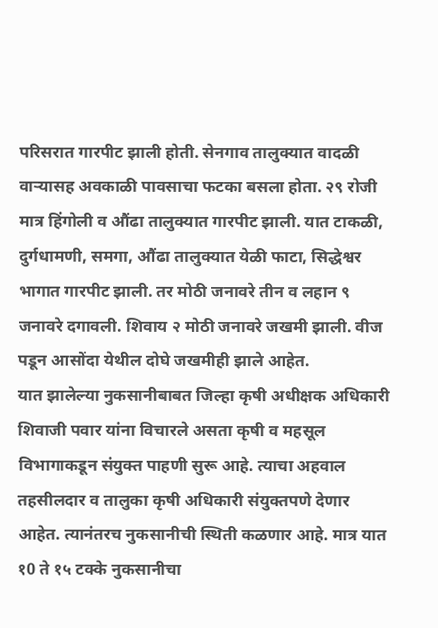परिसरात गारपीट झाली होती. सेनगाव तालुक्यात वादळी वाऱ्यासह अवकाळी पावसाचा फटका बसला होता. २९ रोजी मात्र हिंगोली व औंढा तालुक्यात गारपीट झाली. यात टाकळी, दुर्गधामणी, समगा, औंढा तालुक्यात येळी फाटा, सिद्धेश्वर भागात गारपीट झाली. तर मोठी जनावरे तीन व लहान ९ जनावरे दगावली. शिवाय २ मोठी जनावरे जखमी झाली. वीज पडून आसोंदा येथील दोघे जखमीही झाले आहेत.
यात झालेल्या नुकसानीबाबत जिल्हा कृषी अधीक्षक अधिकारी शिवाजी पवार यांना विचारले असता कृषी व महसूल विभागाकडून संयुक्त पाहणी सुरू आहे. त्याचा अहवाल तहसीलदार व तालुका कृषी अधिकारी संयुक्तपणे देणार आहेत. त्यानंतरच नुकसानीची स्थिती कळणार आहे. मात्र यात १0 ते १५ टक्के नुकसानीचा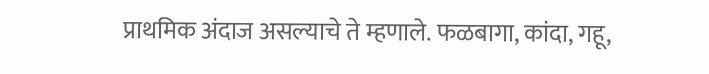प्राथमिक अंदाज असल्याचे ते म्हणाले. फळबागा, कांदा, गहू,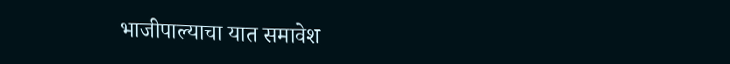भाजीपाल्याचा यात समावेश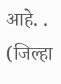आहे. . (जिल्हा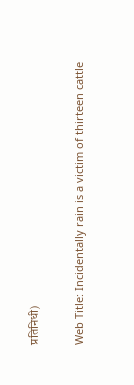प्रतिनिधी)

Web Title: Incidentally rain is a victim of thirteen cattle